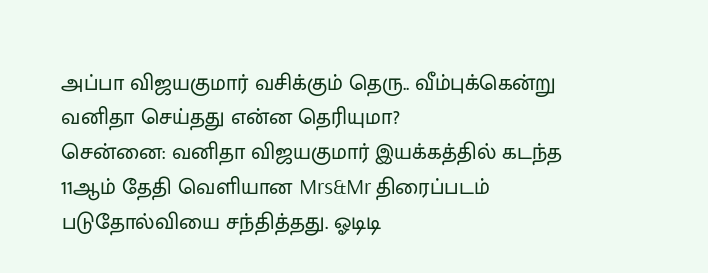அப்பா விஜயகுமார் வசிக்கும் தெரு.. வீம்புக்கென்று வனிதா செய்தது என்ன தெரியுமா?
சென்னை: வனிதா விஜயகுமார் இயக்கத்தில் கடந்த 11ஆம் தேதி வெளியான Mrs&Mr திரைப்படம் படுதோல்வியை சந்தித்தது. ஓடிடி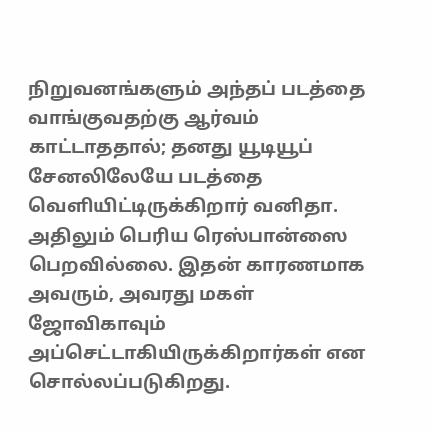நிறுவனங்களும் அந்தப் படத்தை வாங்குவதற்கு ஆர்வம் காட்டாததால்; தனது யூடியூப் சேனலிலேயே படத்தை வெளியிட்டிருக்கிறார் வனிதா. அதிலும் பெரிய ரெஸ்பான்ஸை பெறவில்லை. இதன் காரணமாக அவரும், அவரது மகள் ஜோவிகாவும் அப்செட்டாகியிருக்கிறார்கள் என சொல்லப்படுகிறது.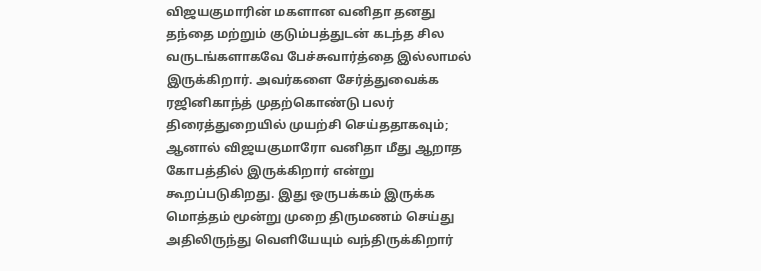விஜயகுமாரின் மகளான வனிதா தனது தந்தை மற்றும் குடும்பத்துடன் கடந்த சில வருடங்களாகவே பேச்சுவார்த்தை இல்லாமல் இருக்கிறார். அவர்களை சேர்த்துவைக்க ரஜினிகாந்த் முதற்கொண்டு பலர் திரைத்துறையில் முயற்சி செய்ததாகவும்; ஆனால் விஜயகுமாரோ வனிதா மீது ஆறாத கோபத்தில் இருக்கிறார் என்று கூறப்படுகிறது. இது ஒருபக்கம் இருக்க மொத்தம் மூன்று முறை திருமணம் செய்து அதிலிருந்து வெளியேயும் வந்திருக்கிறார்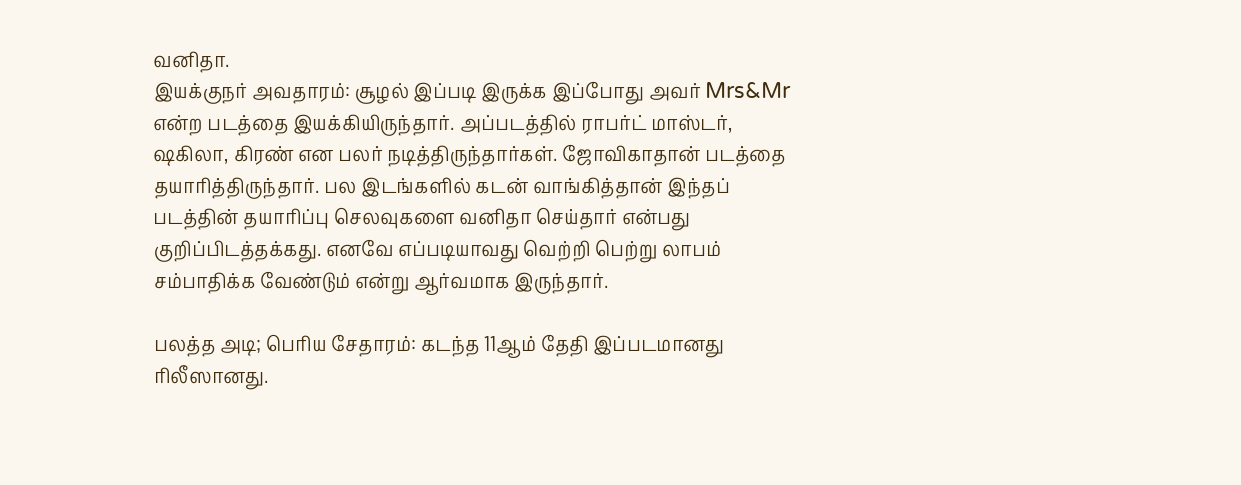வனிதா.
இயக்குநர் அவதாரம்: சூழல் இப்படி இருக்க இப்போது அவர் Mrs&Mr என்ற படத்தை இயக்கியிருந்தார். அப்படத்தில் ராபர்ட் மாஸ்டர், ஷகிலா, கிரண் என பலர் நடித்திருந்தார்கள். ஜோவிகாதான் படத்தை தயாரித்திருந்தார். பல இடங்களில் கடன் வாங்கித்தான் இந்தப் படத்தின் தயாரிப்பு செலவுகளை வனிதா செய்தார் என்பது குறிப்பிடத்தக்கது. எனவே எப்படியாவது வெற்றி பெற்று லாபம் சம்பாதிக்க வேண்டும் என்று ஆர்வமாக இருந்தார்.

பலத்த அடி; பெரிய சேதாரம்: கடந்த 11ஆம் தேதி இப்படமானது ரிலீஸானது.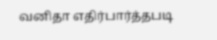வனிதா எதிர்பார்த்தபடி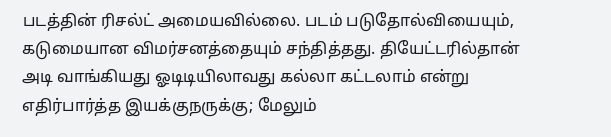படத்தின் ரிசல்ட் அமையவில்லை. படம் படுதோல்வியையும், கடுமையான விமர்சனத்தையும் சந்தித்தது. தியேட்டரில்தான் அடி வாங்கியது ஓடிடியிலாவது கல்லா கட்டலாம் என்று எதிர்பார்த்த இயக்குநருக்கு; மேலும்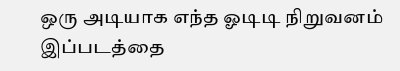ஒரு அடியாக எந்த ஓடிடி நிறுவனம் இப்படத்தை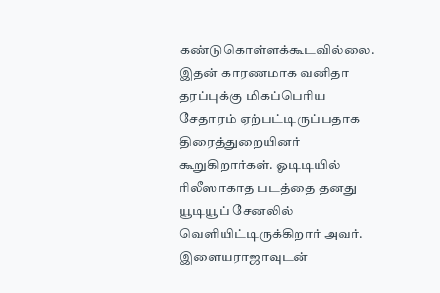கண்டுகொள்ளக்கூடவில்லை. இதன் காரணமாக வனிதா தரப்புக்கு மிகப்பெரிய சேதாரம் ஏற்பட்டிருப்பதாக திரைத்துறையினர் கூறுகிறார்கள். ஓடிடியில் ரிலீஸாகாத படத்தை தனது யூடியூப் சேனலில் வெளியிட்டிருக்கிறார் அவர்.
இளையராஜாவுடன்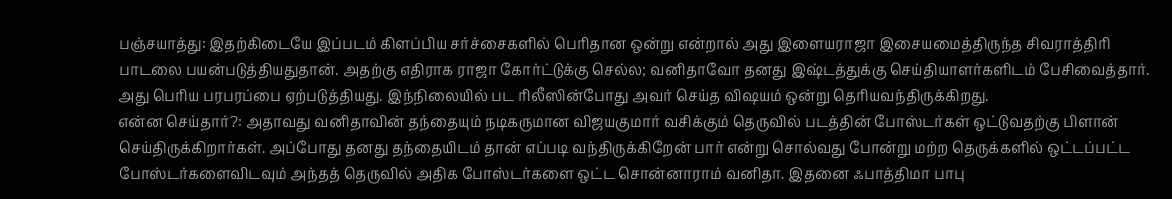பஞ்சயாத்து: இதற்கிடையே இப்படம் கிளப்பிய சர்ச்சைகளில் பெரிதான ஒன்று என்றால் அது இளையராஜா இசையமைத்திருந்த சிவராத்திரி பாடலை பயன்படுத்தியதுதான். அதற்கு எதிராக ராஜா கோர்ட்டுக்கு செல்ல; வனிதாவோ தனது இஷ்டத்துக்கு செய்தியாளர்களிடம் பேசிவைத்தார். அது பெரிய பரபரப்பை ஏற்படுத்தியது. இந்நிலையில் பட ரிலீஸின்போது அவர் செய்த விஷயம் ஒன்று தெரியவந்திருக்கிறது.
என்ன செய்தார்?: அதாவது வனிதாவின் தந்தையும் நடிகருமான விஜயகுமார் வசிக்கும் தெருவில் படத்தின் போஸ்டர்கள் ஒட்டுவதற்கு பிளான் செய்திருக்கிறார்கள். அப்போது தனது தந்தையிடம் தான் எப்படி வந்திருக்கிறேன் பார் என்று சொல்வது போன்று மற்ற தெருக்களில் ஒட்டப்பட்ட போஸ்டர்களைவிடவும் அந்தத் தெருவில் அதிக போஸ்டர்களை ஒட்ட சொன்னாராம் வனிதா. இதனை ஃபாத்திமா பாபு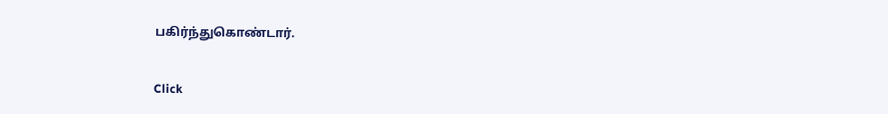பகிர்ந்துகொண்டார்.


Click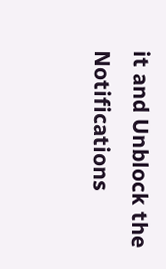it and Unblock the Notifications